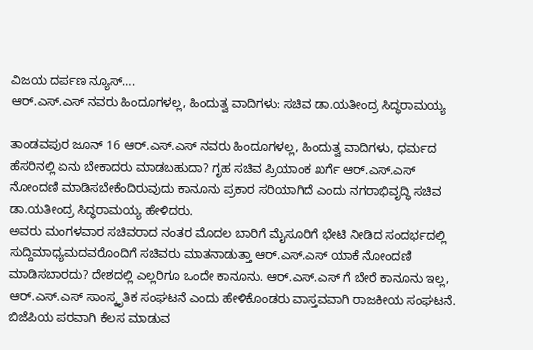ವಿಜಯ ದರ್ಪಣ ನ್ಯೂಸ್….
ಆರ್.ಎಸ್.ಎಸ್ ನವರು ಹಿಂದೂಗಳಲ್ಲ, ಹಿಂದುತ್ವ ವಾದಿಗಳು: ಸಚಿವ ಡಾ.ಯತೀಂದ್ರ ಸಿದ್ಧರಾಮಯ್ಯ

ತಾಂಡವಪುರ ಜೂನ್ 16 ಆರ್.ಎಸ್.ಎಸ್ ನವರು ಹಿಂದೂಗಳಲ್ಲ, ಹಿಂದುತ್ವ ವಾದಿಗಳು, ಧರ್ಮದ ಹೆಸರಿನಲ್ಲಿ ಏನು ಬೇಕಾದರು ಮಾಡಬಹುದಾ? ಗೃಹ ಸಚಿವ ಪ್ರಿಯಾಂಕ ಖರ್ಗೆ ಆರ್.ಎಸ್.ಎಸ್ ನೋಂದಣಿ ಮಾಡಿಸಬೇಕೆಂದಿರುವುದು ಕಾನೂನು ಪ್ರಕಾರ ಸರಿಯಾಗಿದೆ ಎಂದು ನಗರಾಭಿವೃದ್ಧಿ ಸಚಿವ ಡಾ.ಯತೀಂದ್ರ ಸಿದ್ಧರಾಮಯ್ಯ ಹೇಳಿದರು.
ಅವರು ಮಂಗಳವಾರ ಸಚಿವರಾದ ನಂತರ ಮೊದಲ ಬಾರಿಗೆ ಮೈಸೂರಿಗೆ ಭೇಟಿ ನೀಡಿದ ಸಂದರ್ಭದಲ್ಲಿ ಸುದ್ದಿಮಾಧ್ಯಮದವರೊಂದಿಗೆ ಸಚಿವರು ಮಾತನಾಡುತ್ತಾ ಆರ್.ಎಸ್.ಎಸ್ ಯಾಕೆ ನೋಂದಣಿ ಮಾಡಿಸಬಾರದು? ದೇಶದಲ್ಲಿ ಎಲ್ಲರಿಗೂ ಒಂದೇ ಕಾನೂನು. ಆರ್.ಎಸ್.ಎಸ್ ಗೆ ಬೇರೆ ಕಾನೂನು ಇಲ್ಲ, ಆರ್.ಎಸ್.ಎಸ್ ಸಾಂಸ್ಕೃತಿಕ ಸಂಘಟನೆ ಎಂದು ಹೇಳಿಕೊಂಡರು ವಾಸ್ತವವಾಗಿ ರಾಜಕೀಯ ಸಂಘಟನೆ. ಬಿಜೆಪಿಯ ಪರವಾಗಿ ಕೆಲಸ ಮಾಡುವ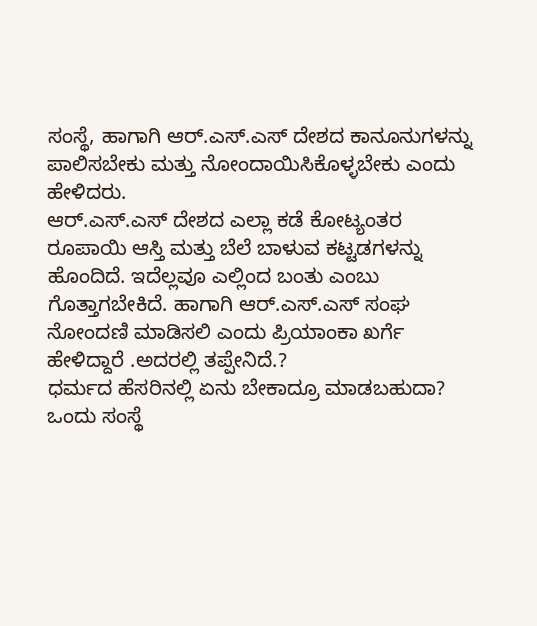ಸಂಸ್ಥೆ, ಹಾಗಾಗಿ ಆರ್.ಎಸ್.ಎಸ್ ದೇಶದ ಕಾನೂನುಗಳನ್ನು ಪಾಲಿಸಬೇಕು ಮತ್ತು ನೋಂದಾಯಿಸಿಕೊಳ್ಳಬೇಕು ಎಂದು ಹೇಳಿದರು.
ಆರ್.ಎಸ್.ಎಸ್ ದೇಶದ ಎಲ್ಲಾ ಕಡೆ ಕೋಟ್ಯಂತರ ರೂಪಾಯಿ ಆಸ್ತಿ ಮತ್ತು ಬೆಲೆ ಬಾಳುವ ಕಟ್ಟಡಗಳನ್ನು ಹೊಂದಿದೆ. ಇದೆಲ್ಲವೂ ಎಲ್ಲಿಂದ ಬಂತು ಎಂಬು ಗೊತ್ತಾಗಬೇಕಿದೆ. ಹಾಗಾಗಿ ಆರ್.ಎಸ್.ಎಸ್ ಸಂಘ ನೋಂದಣಿ ಮಾಡಿಸಲಿ ಎಂದು ಪ್ರಿಯಾಂಕಾ ಖರ್ಗೆ ಹೇಳಿದ್ದಾರೆ .ಅದರಲ್ಲಿ ತಪ್ಪೇನಿದೆ.?
ಧರ್ಮದ ಹೆಸರಿನಲ್ಲಿ ಏನು ಬೇಕಾದ್ರೂ ಮಾಡಬಹುದಾ?
ಒಂದು ಸಂಸ್ಥೆ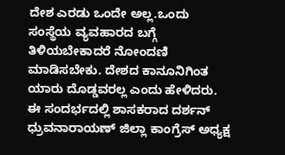ದೇಶ ಎರಡು ಒಂದೇ ಅಲ್ಲ.ಒಂದು ಸಂಸ್ಥೆಯ ವ್ಯವಹಾರದ ಬಗ್ಗೆ ತಿಳಿಯಬೇಕಾದರೆ ನೋಂದಣಿ ಮಾಡಿಸಬೇಕು. ದೇಶದ ಕಾನೂನಿಗಿಂತ ಯಾರು ದೊಡ್ಡವರಲ್ಲ ಎಂದು ಹೇಳಿದರು.
ಈ ಸಂದರ್ಭದಲ್ಲಿ ಶಾಸಕರಾದ ದರ್ಶನ್ ಧ್ರುವನಾರಾಯಣ್ ಜಿಲ್ಲಾ ಕಾಂಗ್ರೆಸ್ ಅಧ್ಯಕ್ಷ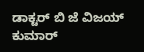ಡಾಕ್ಟರ್ ಬಿ ಜೆ ವಿಜಯ್ ಕುಮಾರ್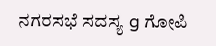ನಗರಸಭೆ ಸದಸ್ಯ g ಗೋಪಿ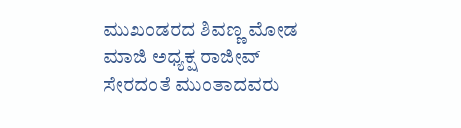ಮುಖಂಡರದ ಶಿವಣ್ಣ ಮೋಡ ಮಾಜಿ ಅಧ್ಯಕ್ಷ ರಾಜೀವ್ ಸೇರದಂತೆ ಮುಂತಾದವರು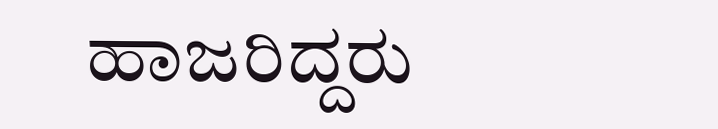ಹಾಜರಿದ್ದರು